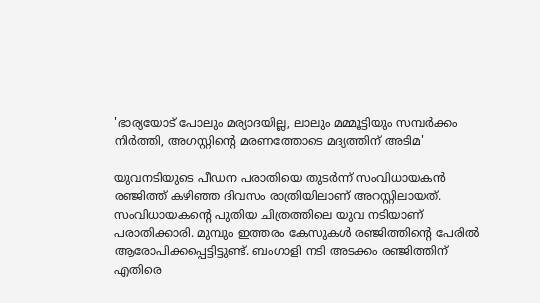'ഭാര്യയോട് പോലും മര്യാദയില്ല, ലാലും മമ്മൂട്ടിയും സമ്പർക്കം നിർത്തി, അഗസ്റ്റിന്റെ മരണത്തോടെ മദ്യത്തിന് അടിമ'

യുവനടിയുടെ പീഡന പരാതിയെ തുടർന്ന് സംവിധായകൻ രഞ്ജിത്ത് കഴിഞ്ഞ ദിവസം രാത്രിയിലാണ് അറസ്റ്റിലായത്. സംവിധായകന്റെ പുതിയ ചിത്രത്തിലെ യുവ നടിയാണ് പരാതിക്കാരി. മുമ്പും ഇത്തരം കേസുകൾ രഞ്ജിത്തിന്റെ പേരിൽ ആരോപിക്കപ്പെട്ടിട്ടുണ്ട്. ബംഗാളി നടി അടക്കം രഞ്ജിത്തിന് എതിരെ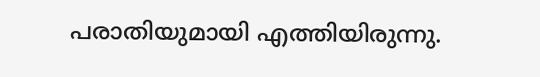പരാതിയുമായി എത്തിയിരുന്നു.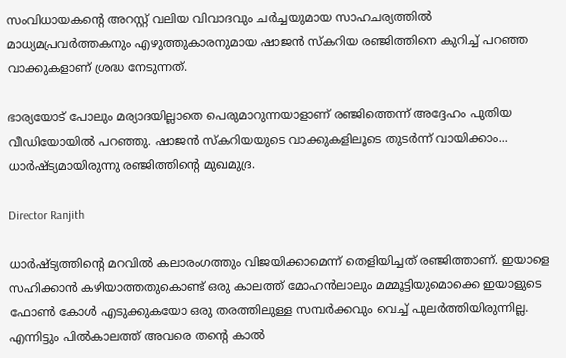സംവിധായകന്റെ അറസ്റ്റ് വലിയ വിവാദവും ചർച്ചയുമായ സാഹചര്യത്തിൽ മാധ്യമപ്രവർത്തകനും എഴുത്തുകാരനുമായ ഷാജൻ സ്കറിയ രഞ്ജിത്തിനെ കുറിച്ച് പറഞ്ഞ വാക്കുകളാണ് ശ്രദ്ധ നേടുന്നത്.

ഭാര്യയോട് പോലും മര്യാദയില്ലാതെ പെരുമാറുന്നയാളാണ് രഞ്ജിത്തെന്ന് അദ്ദേഹം പുതിയ വീഡിയോയിൽ പറഞ്ഞു. ഷാജൻ സ്കറിയയുടെ വാക്കുകളിലൂടെ തുടർന്ന് വായിക്കാം... ധാർഷ്ട്യമായിരുന്നു രഞ്ജിത്തിന്റെ മുഖമുദ്ര.

Director Ranjith

ധാർഷ്ട്യത്തിന്റെ മറവിൽ കലാരംഗത്തും വിജയിക്കാമെന്ന് തെളിയിച്ചത് രഞ്ജിത്താണ്. ഇയാളെ സഹിക്കാൻ കഴിയാത്തതുകൊണ്ട് ഒരു കാലത്ത് മോഹൻലാലും മമ്മൂട്ടിയുമൊക്കെ ഇയാളുടെ ഫോൺ കോൾ എടുക്കുകയോ ഒരു തരത്തിലുള്ള സമ്പർക്കവും വെച്ച് പുലർത്തിയിരുന്നില്ല. എന്നിട്ടും പിൽകാലത്ത് അവരെ തന്റെ കാൽ‌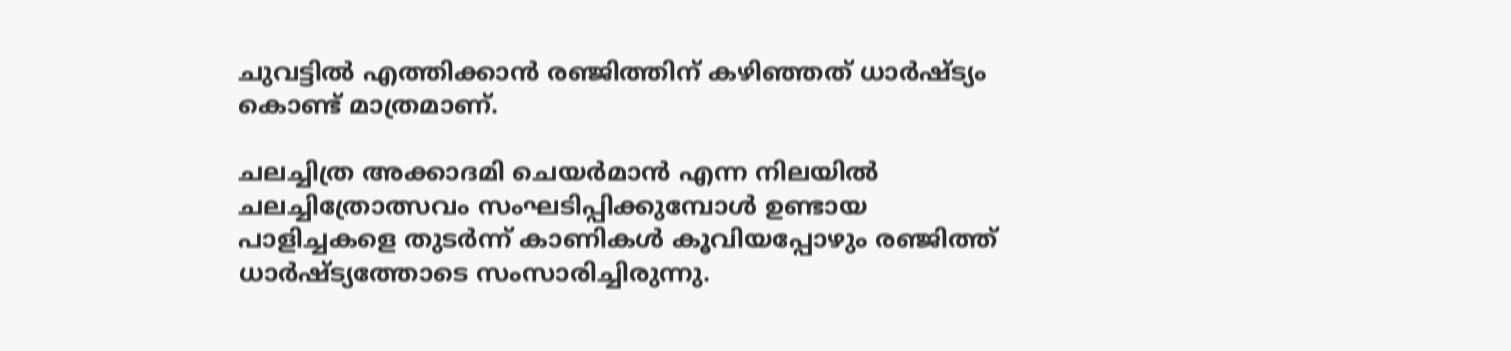ചുവട്ടിൽ എത്തിക്കാൻ രഞ്ജിത്തിന് കഴിഞ്ഞത് ധാർഷ്ട്യം കൊണ്ട് മാത്രമാണ്.

ചലച്ചിത്ര അക്കാദമി ചെയർമാൻ എന്ന നിലയിൽ ചലച്ചിത്രോത്സവം സംഘടിപ്പിക്കുമ്പോൾ ഉണ്ടായ പാളിച്ചകളെ തുടർന്ന് കാണികൾ കൂവിയപ്പോഴും രഞ്ജിത്ത് ധാർഷ്ട്യത്തോടെ സംസാരിച്ചിരുന്നു.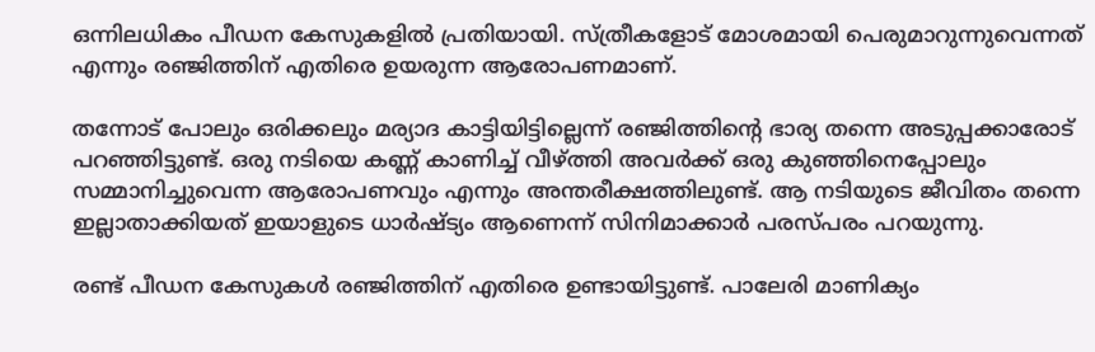ഒന്നിലധികം പീഡന കേസുകളിൽ പ്രതിയായി. സ്ത്രീകളോട് മോശമായി പെരുമാറുന്നുവെന്നത് എന്നും രഞ്ജിത്തിന് എതിരെ ഉയരുന്ന ആരോപണമാണ്.

തന്നോട് പോലും ഒരിക്കലും മര്യാദ കാട്ടിയിട്ടില്ലെന്ന് രഞ്ജിത്തിന്റെ ഭാര്യ തന്നെ അടുപ്പക്കാരോട് പറഞ്ഞിട്ടുണ്ട്. ഒരു നടിയെ കണ്ണ് കാണിച്ച് വീഴ്ത്തി അവർക്ക് ഒരു കുഞ്ഞിനെപ്പോലും സമ്മാനിച്ചുവെന്ന ആരോപണവും എന്നും അന്തരീക്ഷത്തിലുണ്ട്. ആ നടിയുടെ ജീവിതം തന്നെ ഇല്ലാതാക്കിയത് ഇയാളുടെ ധാർഷ്ട്യം ആണെന്ന് സിനിമാക്കാർ പരസ്പരം പറയുന്നു.

രണ്ട് പീഡന കേസുകൾ രഞ്ജിത്തിന് എതിരെ ഉണ്ടായിട്ടുണ്ട്. പാലേരി മാണിക്യം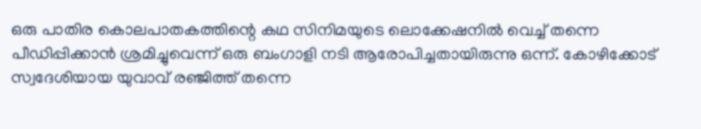ഒരു പാതിര കൊലപാതകത്തിന്റെ കഥ സിനിമയുടെ ലൊക്കേഷനിൽ വെച്ച് തന്നെ പീഡിപ്പിക്കാൻ ശ്രമിച്ചുവെന്ന് ഒരു ബംഗാളി നടി ആരോപിച്ചതായിരുന്നു ഒന്ന്. കോഴിക്കോട് സ്വദേശിയായ യുവാവ് രഞ്ജിത്ത് തന്നെ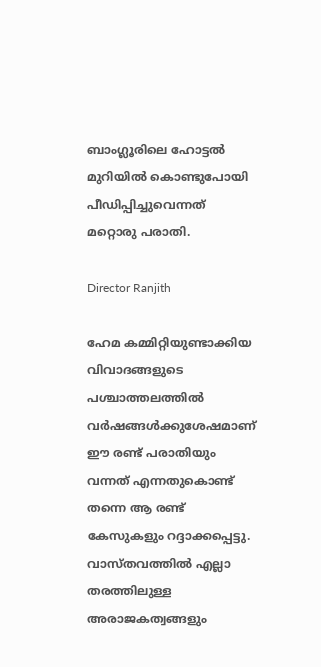ബാംഗ്ലൂരിലെ ‌ഹോട്ടൽ മുറിയിൽ‌‍‍ കൊണ്ടുപോയി പീ‍ഡിപ്പിച്ചുവെന്നത് മറ്റൊരു പരാതി.

Director Ranjith

ഹേമ കമ്മിറ്റിയുണ്ടാക്കിയ വിവാദങ്ങളുടെ പശ്ചാത്തലത്തിൽ വർഷങ്ങൾക്കുശേഷമാണ് ഈ രണ്ട് പരാതിയും വന്നത് എന്നതുകൊണ്ട് തന്നെ ആ രണ്ട് കേസുകളും റദ്ദാക്കപ്പെട്ടു. വാസ്തവത്തിൽ എല്ലാ തരത്തിലുള്ള അരാജകത്വങ്ങളും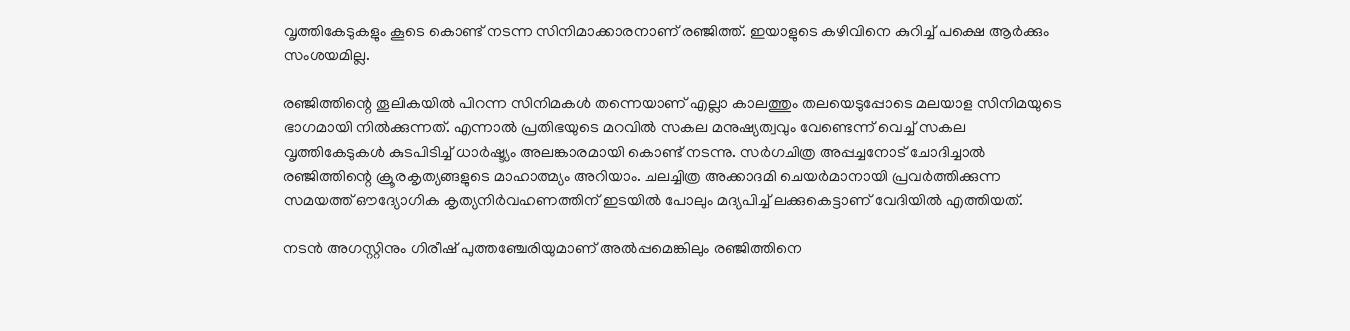വൃത്തികേടുകളും കൂടെ കൊണ്ട് നടന്ന സിനിമാക്കാരനാണ് രഞ്ജിത്ത്. ഇയാളുടെ കഴിവിനെ കുറിച്ച് പക്ഷെ ആർക്കും സംശയമില്ല.

രഞ്ജിത്തിന്റെ തൂലികയിൽ പിറന്ന സിനിമകൾ തന്നെയാണ് എല്ലാ കാലത്തും തലയെടുപ്പോടെ മലയാള സിനിമയുടെ ഭാഗമായി നിൽക്കുന്നത്. എന്നാൽ പ്രതിഭയുടെ മറവിൽ സകല മനുഷ്യത്വവും വേണ്ടെന്ന് വെച്ച് സകല വൃത്തികേടുകൾ കുടപിടിച്ച് ധാർഷ്ട്യം അലങ്കാരമായി കൊണ്ട് നടന്നു. സർഗചിത്ര അപ്പച്ചനോട് ചോദിച്ചാൽ രഞ്ജിത്തിന്റെ ക്രൂരകൃത്യങ്ങളുടെ മാഹാത്മ്യം അറിയാം. ചലച്ചിത്ര അക്കാദമി ചെയർമാനായി പ്രവർത്തിക്കുന്ന സമയത്ത് ഔദ്യോഗിക കൃത്യനിർവഹണത്തിന് ഇടയിൽ പോലും മദ്യപിച്ച് ലക്കുകെട്ടാണ് വേദിയിൽ എത്തിയത്.

നടൻ‌ അഗസ്റ്റിനും ഗിരീഷ് പുത്തഞ്ചേരിയുമാണ് അൽപ്പമെങ്കിലും രഞ്ജിത്തിനെ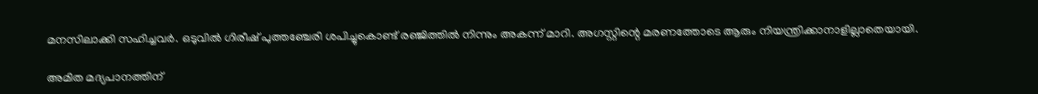മനസിലാക്കി സഹിച്ചവർ. ഒടുവിൽ ഗിരീഷ് പുത്തഞ്ചേരി ശപിച്ചുകൊണ്ട് രഞ്ജിത്തിൽ നിന്നും അകന്ന് മാറി. അഗസ്റ്റിന്റെ മരണത്തോടെ ആരും നിയന്ത്രിക്കാനാളില്ലാതെയായി.

അമിത മദ്യപാനത്തിന്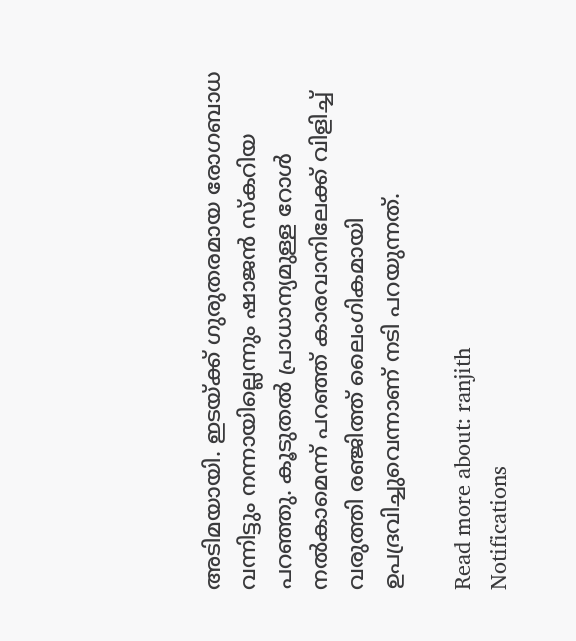അടിമയായി. ഇടയ്ക്ക് ഗുരുതരമായ രോഗബാധ വന്നിട്ടും നന്നായില്ലെന്നും ഷാജൻ സ്കറിയ പറഞ്ഞു. കൂടുതൽ പ്രാധാന്യമുള്ള റോൾ നൽകാമെന്ന് പറഞ്ഞ് കാരവാനിലേക്ക് വിളിച്ച് വരുത്തി രഞ്ജിത്ത് ലൈംഗികമായി ഉപദ്രവിച്ചുവെന്നാണ് നടി പറയുന്നത്.

Read more about: ranjith
Notifications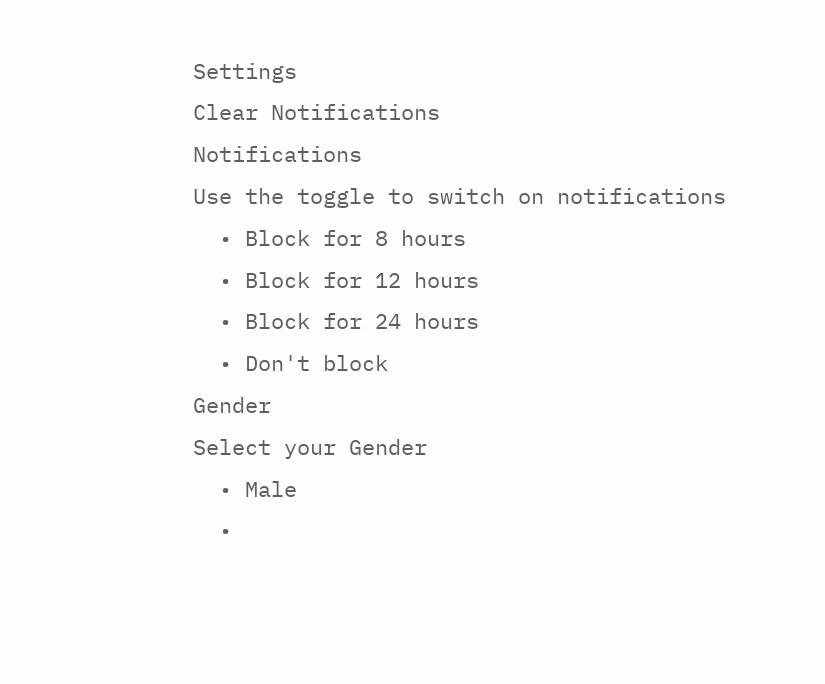Settings
Clear Notifications
Notifications
Use the toggle to switch on notifications
  • Block for 8 hours
  • Block for 12 hours
  • Block for 24 hours
  • Don't block
Gender
Select your Gender
  • Male
  •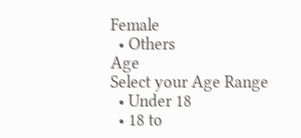Female
  • Others
Age
Select your Age Range
  • Under 18
  • 18 to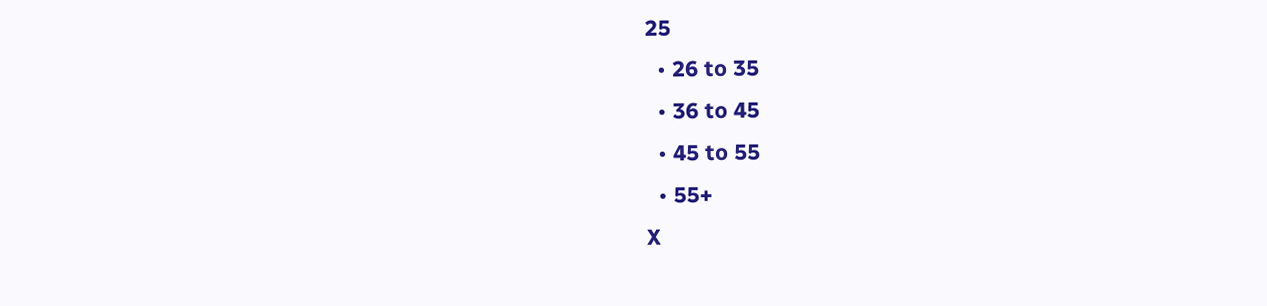25
  • 26 to 35
  • 36 to 45
  • 45 to 55
  • 55+
X